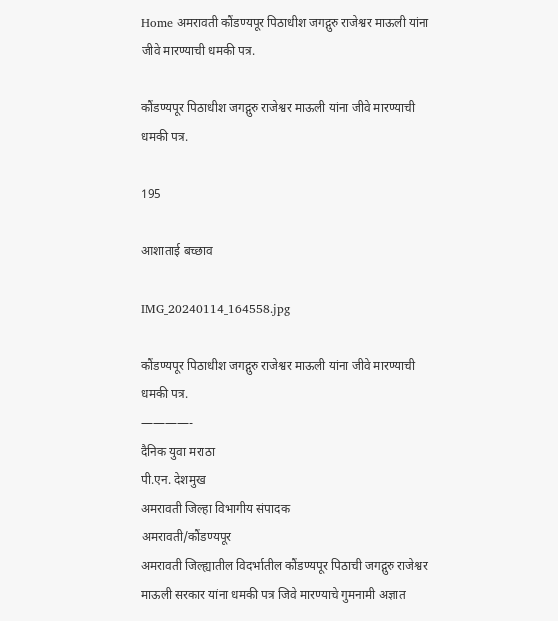Home अमरावती कौंडण्यपूर पिठाधीश जगद्गुरु राजेश्वर माऊली यांना जीवे मारण्याची धमकी पत्र.

कौंडण्यपूर पिठाधीश जगद्गुरु राजेश्वर माऊली यांना जीवे मारण्याची धमकी पत्र.

195

आशाताई बच्छाव

IMG_20240114_164558.jpg

कौंडण्यपूर पिठाधीश जगद्गुरु राजेश्वर माऊली यांना जीवे मारण्याची धमकी पत्र.
————-
दैनिक युवा मराठा
पी.एन. देशमुख
अमरावती जिल्हा विभागीय संपादक
अमरावती/कौंडण्यपूर
अमरावती जिल्ह्यातील विदर्भातील कौंडण्यपूर पिठाची जगद्गुरु राजेश्वर माऊली सरकार यांना धमकी पत्र जिवे मारण्याचे गुमनामी अज्ञात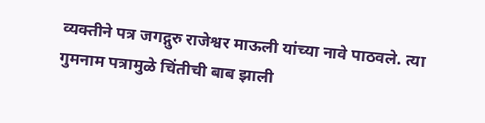व्यक्तीने पत्र जगद्गुरु राजेश्वर माऊली यांच्या नावे पाठवले. त्या गुमनाम पत्रामुळे चिंतीची बाब झाली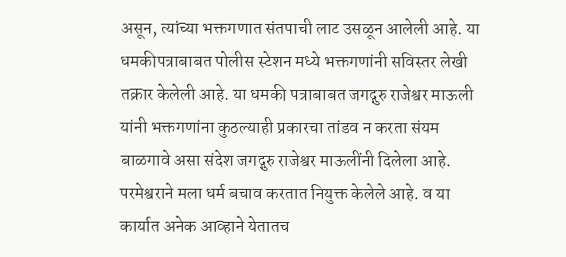असून, त्यांच्या भक्तगणात संतपाची लाट उसळून आलेली आहे. या धमकीपत्राबाबत पोलीस स्टेशन मध्ये भक्तगणांनी सविस्तर लेखी तक्रार केलेली आहे. या धमकी पत्राबाबत जगद्गुरु राजेश्वर माऊली यांनी भक्तगणांना कुठल्याही प्रकारचा तांडव न करता संयम बाळगावे असा संदेश जगद्गुरु राजेश्वर माऊलींनी दिलेला आहे. परमेश्वराने मला धर्म बचाव करतात नियुक्त केलेले आहे. व या कार्यात अनेक आव्हाने येतातच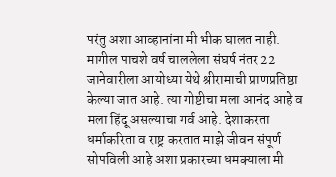परंतु अशा आव्हानांना मी भीक घालत नाही. मागील पाचशे वर्ष चाललेला संघर्ष नंतर 22 जानेवारीला आयोध्या येथे श्रीरामाची प्राणप्रतिष्ठा केल्या जात आहे. त्या गोष्टीचा मला आनंद आहे व मला हिंदू असल्याचा गर्व आहे. देशाकरता धर्माकरिता व राष्ट्र करतात माझे जीवन संपूर्ण सोपविली आहे अशा प्रकारच्या धमक्याला मी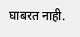घाबरत नाही.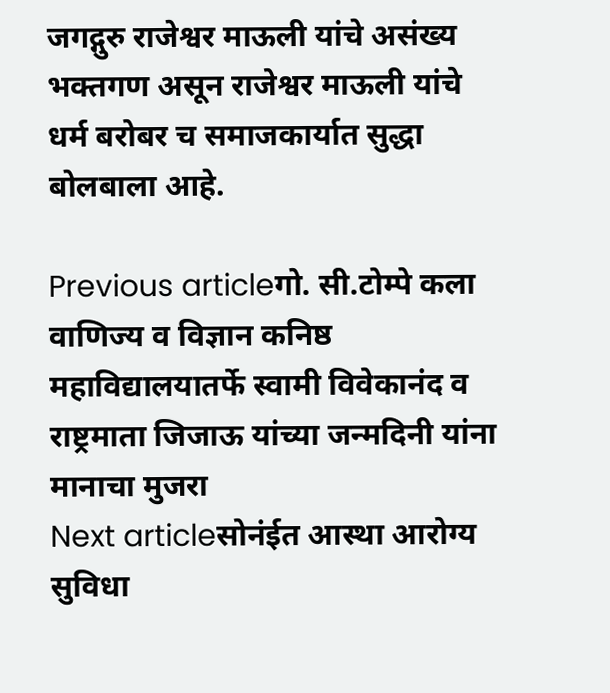जगद्गुरु राजेश्वर माऊली यांचे असंख्य भक्तगण असून राजेश्वर माऊली यांचे धर्म बरोबर च समाजकार्यात सुद्धा बोलबाला आहे.

Previous articleगो. सी.टोम्पे कला वाणिज्य व विज्ञान कनिष्ठ महाविद्यालयातर्फे स्वामी विवेकानंद व राष्ट्रमाता जिजाऊ यांच्या जन्मदिनी यांना मानाचा मुजरा
Next articleसोनंईत आस्था आरोग्य सुविधा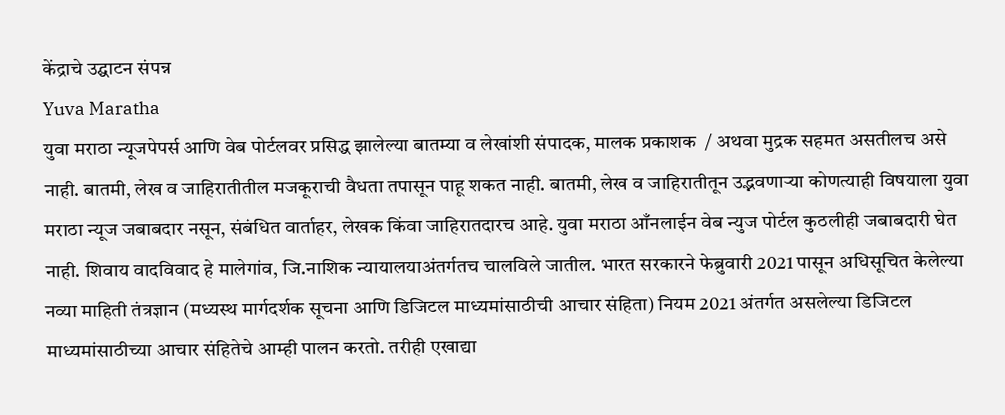केंद्राचे उद्घाटन संपन्न
Yuva Maratha
युवा मराठा न्यूजपेपर्स आणि वेब पोर्टलवर प्रसिद्ध झालेल्या बातम्या व लेखांशी संपादक, मालक प्रकाशक  / अथवा मुद्रक सहमत असतीलच असे नाही. बातमी, लेख व जाहिरातीतील मजकूराची वैधता तपासून पाहू शकत नाही. बातमी, लेख व जाहिरातीतून उद्भवणाऱ्या कोणत्याही विषयाला युवा मराठा न्यूज जबाबदार नसून, संबंधित वार्ताहर, लेखक किंवा जाहिरातदारच आहे. युवा मराठा आँनलाईन वेब न्युज पोर्टल कुठलीही जबाबदारी घेत नाही. शिवाय वादविवाद हे मालेगांव, जि.नाशिक न्यायालयाअंतर्गतच चालविले जातील. भारत सरकारने फेब्रुवारी 2021 पासून अधिसूचित केलेल्या नव्या माहिती तंत्रज्ञान (मध्यस्थ मार्गदर्शक सूचना आणि डिजिटल माध्यमांसाठीची आचार संहिता) नियम 2021 अंतर्गत असलेल्या डिजिटल माध्यमांसाठीच्या आचार संहितेचे आम्ही पालन करतो. तरीही एखाद्या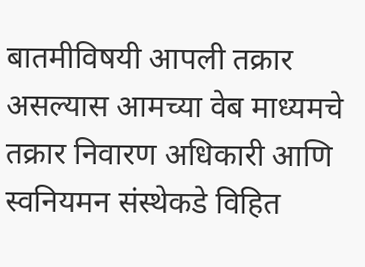बातमीविषयी आपली तक्रार असल्यास आमच्या वेब माध्यमचे तक्रार निवारण अधिकारी आणि स्वनियमन संस्थेकडे विहित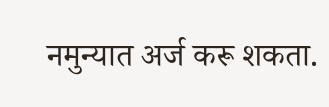नमुन्यात अर्ज करू शकता.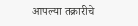आपल्या तक्रारीचे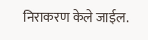निराकरण केले जाईल.